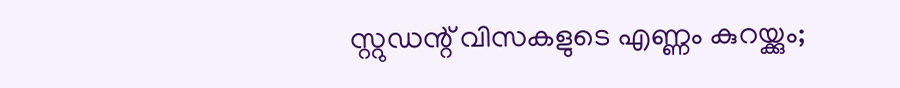സ്റ്റുഡന്റ് വിസകളുടെ എണ്ണം കുറയ്ക്കും;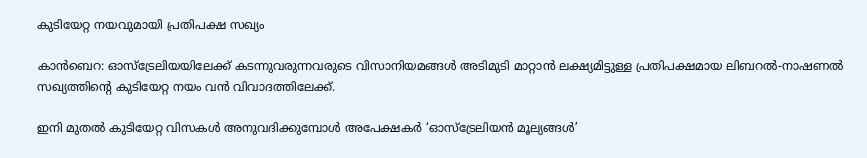കുടിയേറ്റ നയവുമായി പ്രതിപക്ഷ സഖ്യം

കാൻബെറ: ഓസ്‌ട്രേലിയയിലേക്ക് കടന്നുവരുന്നവരുടെ വിസാനിയമങ്ങൾ അടിമുടി മാറ്റാൻ ലക്ഷ്യമിട്ടുള്ള പ്രതിപക്ഷമായ ലിബറൽ-നാഷണൽ സഖ്യത്തിൻ്റെ കുടിയേറ്റ നയം വൻ വിവാദത്തിലേക്ക്.

ഇനി മുതൽ കുടിയേറ്റ വിസകൾ അനുവദിക്കുമ്പോൾ അപേക്ഷകർ ‘ഓസ്‌ട്രേലിയൻ മൂല്യങ്ങൾ’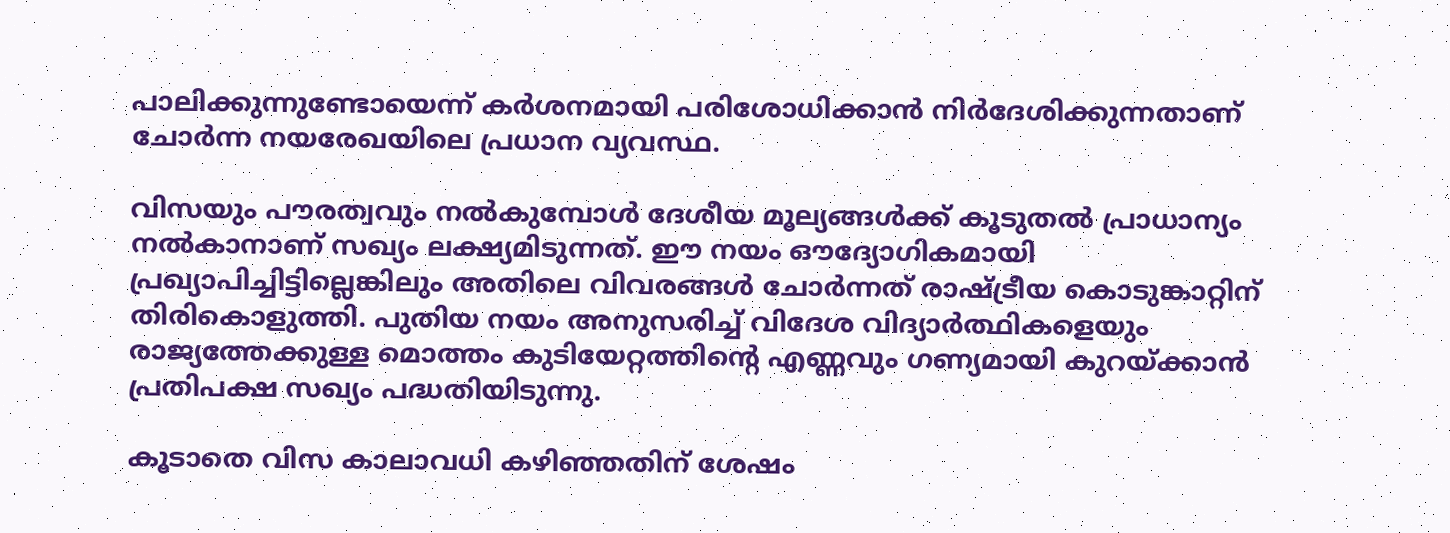പാലിക്കുന്നുണ്ടോയെന്ന് കർശനമായി പരിശോധിക്കാൻ നിർദേശിക്കുന്നതാണ് ചോർന്ന നയരേഖയിലെ പ്രധാന വ്യവസ്ഥ.

വിസയും പൗരത്വവും നൽകുമ്പോൾ ദേശീയ മൂല്യങ്ങൾക്ക് കൂടുതൽ പ്രാധാന്യം നൽകാനാണ് സഖ്യം ലക്ഷ്യമിടുന്നത്. ഈ നയം ഔദ്യോഗികമായി പ്രഖ്യാപിച്ചിട്ടില്ലെങ്കിലും അതിലെ വിവരങ്ങൾ ചോർന്നത് രാഷ്ട്രീയ കൊടുങ്കാറ്റിന് തിരികൊളുത്തി. പുതിയ നയം അനുസരിച്ച് വിദേശ വിദ്യാർത്ഥികളെയും രാജ്യത്തേക്കുള്ള മൊത്തം കുടിയേറ്റത്തിൻ്റെ എണ്ണവും ഗണ്യമായി കുറയ്ക്കാൻ പ്രതിപക്ഷ സഖ്യം പദ്ധതിയിടുന്നു.

കൂടാതെ വിസ കാലാവധി കഴിഞ്ഞതിന് ശേഷം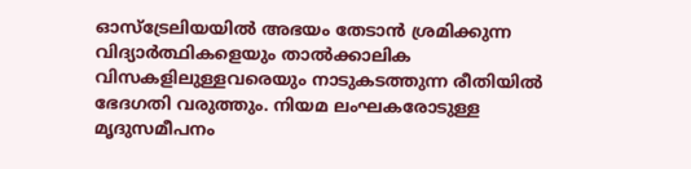ഓസ്‌ട്രേലിയയിൽ അഭയം തേടാൻ ശ്രമിക്കുന്ന വിദ്യാർത്ഥികളെയും താൽക്കാലിക വിസകളിലുള്ളവരെയും നാടുകടത്തുന്ന രീതിയിൽ ഭേദഗതി വരുത്തും. നിയമ ലംഘകരോടുള്ള മൃദുസമീപനം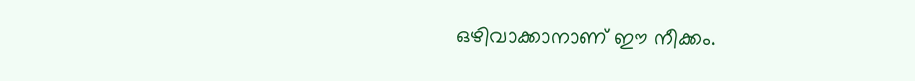ഒഴിവാക്കാനാണ് ഈ നീക്കം.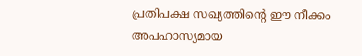പ്രതിപക്ഷ സഖ്യത്തിൻ്റെ ഈ നീക്കം അപഹാസ്യമായ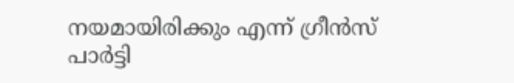നയമായിരിക്കും എന്ന് ഗ്രീൻസ് പാർട്ടി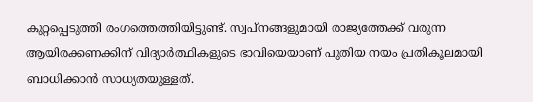കുറ്റപ്പെടുത്തി രംഗത്തെത്തിയിട്ടുണ്ട്. സ്വപ്നങ്ങളുമായി രാജ്യത്തേക്ക് വരുന്ന ആയിരക്കണക്കിന് വിദ്യാർത്ഥികളുടെ ഭാവിയെയാണ് പുതിയ നയം പ്രതികൂലമായി ബാധിക്കാൻ സാധ്യതയുള്ളത്.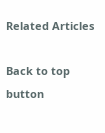Related Articles

Back to top button